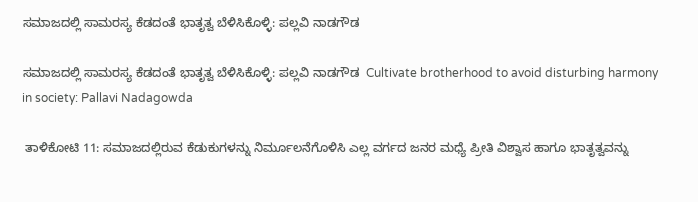ಸಮಾಜದಲ್ಲಿ ಸಾಮರಸ್ಯ ಕೆಡದಂತೆ ಭಾತೃತ್ವ ಬೆಳಿಸಿಕೊಳ್ಳಿ: ಪಲ್ಲವಿ ನಾಡಗೌಡ

ಸಮಾಜದಲ್ಲಿ ಸಾಮರಸ್ಯ ಕೆಡದಂತೆ ಭಾತೃತ್ವ ಬೆಳಿಸಿಕೊಳ್ಳಿ: ಪಲ್ಲವಿ ನಾಡಗೌಡ  Cultivate brotherhood to avoid disturbing harmony in society: Pallavi Nadagowda

 ತಾಳಿಕೋಟಿ 11: ಸಮಾಜದಲ್ಲಿರುವ ಕೆಡುಕುಗಳನ್ನು ನಿರ್ಮೂಲನೆಗೊಳಿಸಿ ಎಲ್ಲ ವರ್ಗದ ಜನರ ಮಧ್ಯೆ ಪ್ರೀತಿ ವಿಶ್ವಾಸ ಹಾಗೂ ಭಾತೃತ್ವವನ್ನು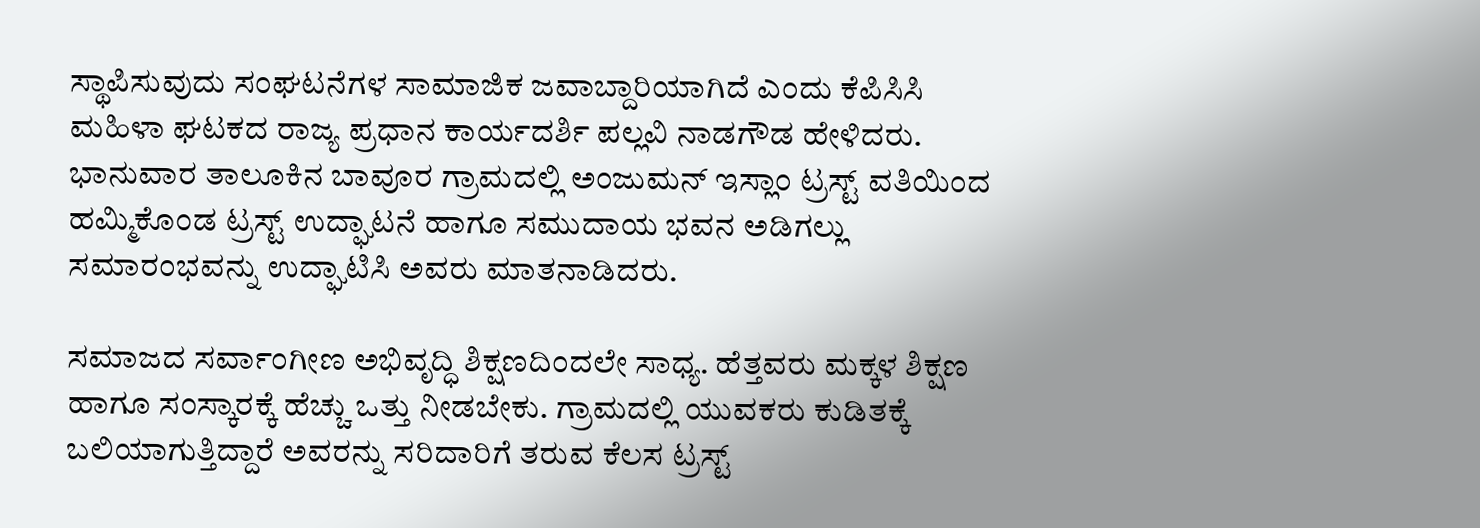ಸ್ಥಾಪಿಸುವುದು ಸಂಘಟನೆಗಳ ಸಾಮಾಜಿಕ ಜವಾಬ್ದಾರಿಯಾಗಿದೆ ಎಂದು ಕೆಪಿಸಿಸಿ ಮಹಿಳಾ ಘಟಕದ ರಾಜ್ಯ ಪ್ರಧಾನ ಕಾರ್ಯದರ್ಶಿ ಪಲ್ಲವಿ ನಾಡಗೌಡ ಹೇಳಿದರು. ಭಾನುವಾರ ತಾಲೂಕಿನ ಬಾವೂರ ಗ್ರಾಮದಲ್ಲಿ ಅಂಜುಮನ್ ಇಸ್ಲಾಂ ಟ್ರಸ್ಟ್‌ ವತಿಯಿಂದ ಹಮ್ಮಿಕೊಂಡ ಟ್ರಸ್ಟ್‌ ಉದ್ಘಾಟನೆ ಹಾಗೂ ಸಮುದಾಯ ಭವನ ಅಡಿಗಲ್ಲು ಸಮಾರಂಭವನ್ನು ಉದ್ಘಾಟಿಸಿ ಅವರು ಮಾತನಾಡಿದರು.

ಸಮಾಜದ ಸರ್ವಾಂಗೀಣ ಅಭಿವೃದ್ಧಿ ಶಿಕ್ಷಣದಿಂದಲೇ ಸಾಧ್ಯ. ಹೆತ್ತವರು ಮಕ್ಕಳ ಶಿಕ್ಷಣ ಹಾಗೂ ಸಂಸ್ಕಾರಕ್ಕೆ ಹೆಚ್ಚು ಒತ್ತು ನೀಡಬೇಕು. ಗ್ರಾಮದಲ್ಲಿ ಯುವಕರು ಕುಡಿತಕ್ಕೆ ಬಲಿಯಾಗುತ್ತಿದ್ದಾರೆ ಅವರನ್ನು ಸರಿದಾರಿಗೆ ತರುವ ಕೆಲಸ ಟ್ರಸ್ಟ್‌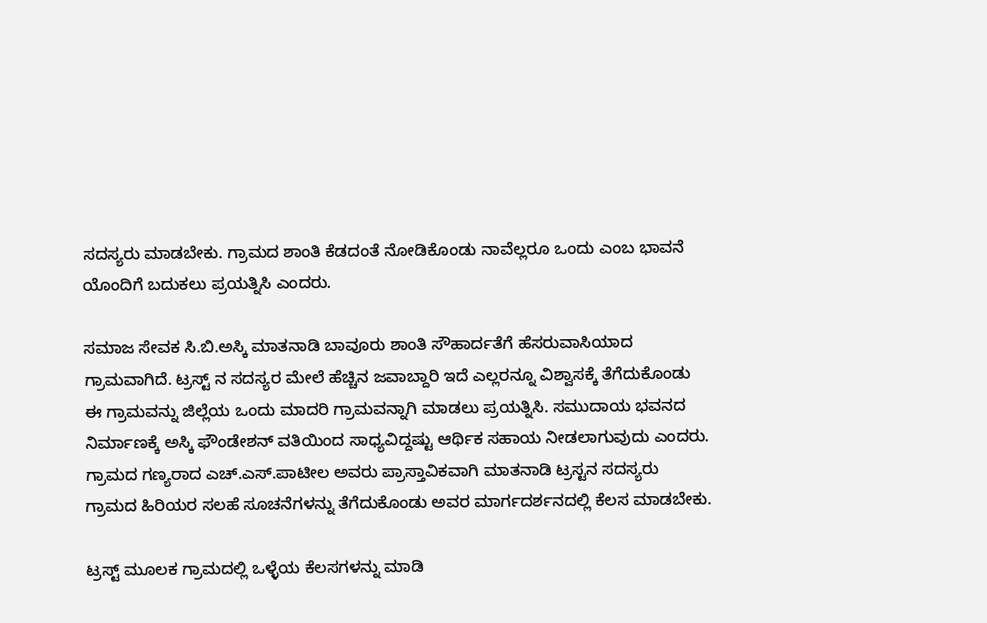ಸದಸ್ಯರು ಮಾಡಬೇಕು. ಗ್ರಾಮದ ಶಾಂತಿ ಕೆಡದಂತೆ ನೋಡಿಕೊಂಡು ನಾವೆಲ್ಲರೂ ಒಂದು ಎಂಬ ಭಾವನೆ ಯೊಂದಿಗೆ ಬದುಕಲು ಪ್ರಯತ್ನಿಸಿ ಎಂದರು.

ಸಮಾಜ ಸೇವಕ ಸಿ.ಬಿ.ಅಸ್ಕಿ ಮಾತನಾಡಿ ಬಾವೂರು ಶಾಂತಿ ಸೌಹಾರ್ದತೆಗೆ ಹೆಸರುವಾಸಿಯಾದ ಗ್ರಾಮವಾಗಿದೆ. ಟ್ರಸ್ಟ್‌ ನ ಸದಸ್ಯರ ಮೇಲೆ ಹೆಚ್ಚಿನ ಜವಾಬ್ದಾರಿ ಇದೆ ಎಲ್ಲರನ್ನೂ ವಿಶ್ವಾಸಕ್ಕೆ ತೆಗೆದುಕೊಂಡು ಈ ಗ್ರಾಮವನ್ನು ಜಿಲ್ಲೆಯ ಒಂದು ಮಾದರಿ ಗ್ರಾಮವನ್ನಾಗಿ ಮಾಡಲು ಪ್ರಯತ್ನಿಸಿ. ಸಮುದಾಯ ಭವನದ ನಿರ್ಮಾಣಕ್ಕೆ ಅಸ್ಕಿ ಫೌಂಡೇಶನ್ ವತಿಯಿಂದ ಸಾಧ್ಯವಿದ್ದಷ್ಟು ಆರ್ಥಿಕ ಸಹಾಯ ನೀಡಲಾಗುವುದು ಎಂದರು. ಗ್ರಾಮದ ಗಣ್ಯರಾದ ಎಚ್‌.ಎಸ್‌.ಪಾಟೀಲ ಅವರು ಪ್ರಾಸ್ತಾವಿಕವಾಗಿ ಮಾತನಾಡಿ ಟ್ರಸ್ಟನ ಸದಸ್ಯರು ಗ್ರಾಮದ ಹಿರಿಯರ ಸಲಹೆ ಸೂಚನೆಗಳನ್ನು ತೆಗೆದುಕೊಂಡು ಅವರ ಮಾರ್ಗದರ್ಶನದಲ್ಲಿ ಕೆಲಸ ಮಾಡಬೇಕು.

ಟ್ರಸ್ಟ್‌ ಮೂಲಕ ಗ್ರಾಮದಲ್ಲಿ ಒಳ್ಳೆಯ ಕೆಲಸಗಳನ್ನು ಮಾಡಿ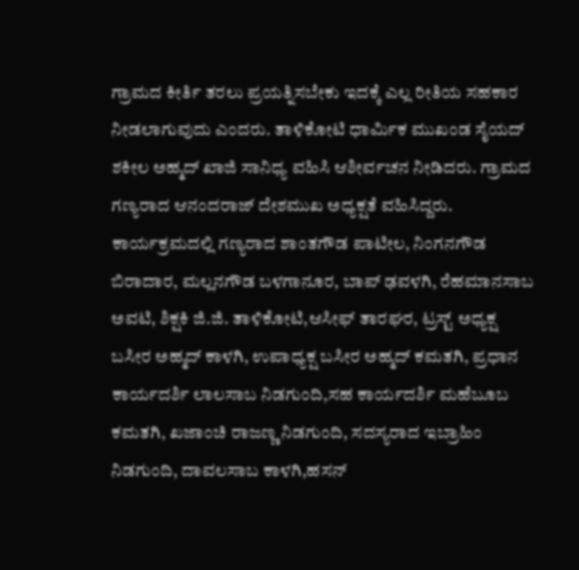ಗ್ರಾಮದ ಕೀರ್ತಿ ತರಲು ಪ್ರಯತ್ನಿಸಬೇಕು ಇದಕ್ಕೆ ಎಲ್ಲ ರೀತಿಯ ಸಹಕಾರ ನೀಡಲಾಗುವುದು ಎಂದರು. ತಾಳಿಕೋಟಿ ಧಾರ್ಮಿಕ ಮುಖಂಡ ಸೈಯದ್ ಶಕೀಲ ಅಹ್ಮದ್ ಖಾಜಿ ಸಾನಿಧ್ಯ ವಹಿಸಿ ಆಶೀರ್ವಚನ ನೀಡಿದರು. ಗ್ರಾಮದ ಗಣ್ಯರಾದ ಆನಂದರಾಜ್ ದೇಶಮುಖ ಅಧ್ಯಕ್ಷತೆ ವಹಿಸಿದ್ದರು. ಕಾರ್ಯಕ್ರಮದಲ್ಲಿ ಗಣ್ಯರಾದ ಶಾಂತಗೌಡ ಪಾಟೀಲ, ನಿಂಗನಗೌಡ ಬಿರಾದಾರ, ಮಲ್ಲನಗೌಡ ಬಳಗಾನೂರ, ಬಾಪ್ ಢವಳಗಿ, ರೆಹಮಾನಸಾಬ ಅವಟಿ, ಶಿಕ್ಷಕಿ ಜಿ.ಜಿ. ತಾಳಿಕೋಟಿ,ಆಸೀಫ್ ತಾರಘರ, ಟ್ರಸ್ಟ್‌ ಅಧ್ಯಕ್ಷ ಬಸೀರ ಅಹ್ಮದ್ ಕಾಳಗಿ, ಉಪಾಧ್ಯಕ್ಷ ಬಸೀರ ಅಹ್ಮದ್ ಕಮತಗಿ, ಪ್ರಧಾನ ಕಾರ್ಯದರ್ಶಿ ಲಾಲಸಾಬ ನಿಡಗುಂದಿ,ಸಹ ಕಾರ್ಯದರ್ಶಿ ಮಹೆಬೂಬ ಕಮತಗಿ, ಖಜಾಂಚಿ ರಾಜಣ್ಣ ನಿಡಗುಂದಿ, ಸದಸ್ಯರಾದ ಇಬ್ರಾಹಿಂ ನಿಡಗುಂದಿ, ದಾವಲಸಾಬ ಕಾಳಗಿ,ಹಸನ್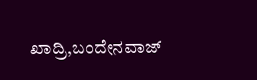ಖಾದ್ರಿ,ಬಂದೇನವಾಜ್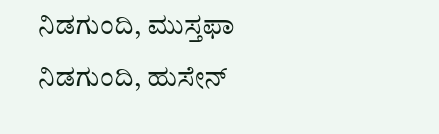ನಿಡಗುಂದಿ, ಮುಸ್ತಫಾ ನಿಡಗುಂದಿ, ಹುಸೇನ್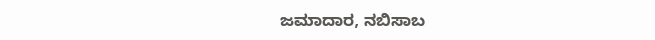ಜಮಾದಾರ, ನಬಿಸಾಬ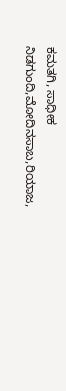ಕಮತಗಿ, ಸಾಧೀಕ ನಿಡಗುಂದಿ,ಮೋದಿನಸಾಬ,ರಿಯಾಜ,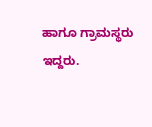ಹಾಗೂ ಗ್ರಾಮಸ್ಥರು ಇದ್ದರು.